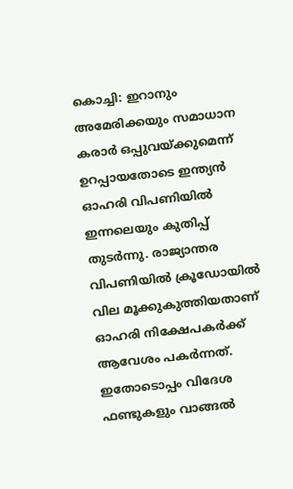കൊച്ചി: ഇറാനും അമേരിക്കയും സമാധാന കരാർ ഒപ്പുവയ്ക്കുമെന്ന് ഉറപ്പായതോടെ ഇന്ത്യൻ ഓഹരി വിപണിയിൽ ഇന്നലെയും കുതിപ്പ് തുടർന്നു. രാജ്യാന്തര വിപണിയിൽ ക്രൂഡോയിൽ വില മൂക്കുകുത്തിയതാണ് ഓഹരി നിക്ഷേപകർക്ക് ആവേശം പകർന്നത്. ഇതോടൊപ്പം വിദേശ ഫണ്ടുകളും വാങ്ങൽ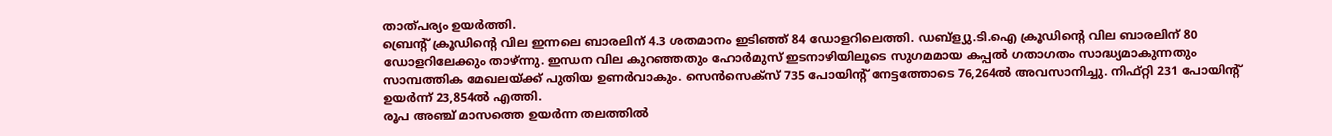താത്പര്യം ഉയർത്തി.
ബ്രെന്റ് ക്രൂഡിന്റെ വില ഇന്നലെ ബാരലിന് 4.3 ശതമാനം ഇടിഞ്ഞ് 84 ഡോളറിലെത്തി. ഡബ്ള്യു.ടി.ഐ ക്രൂഡിന്റെ വില ബാരലിന് 80 ഡോളറിലേക്കും താഴ്ന്നു. ഇന്ധന വില കുറഞ്ഞതും ഹോർമുസ് ഇടനാഴിയിലൂടെ സുഗമമായ കപ്പൽ ഗതാഗതം സാദ്ധ്യമാകുന്നതും സാമ്പത്തിക മേഖലയ്ക്ക് പുതിയ ഉണർവാകും. സെൻസെക്സ് 735 പോയിന്റ് നേട്ടത്തോടെ 76,264ൽ അവസാനിച്ചു. നിഫ്റ്റി 231 പോയിന്റ് ഉയർന്ന് 23,854ൽ എത്തി.
രൂപ അഞ്ച് മാസത്തെ ഉയർന്ന തലത്തിൽ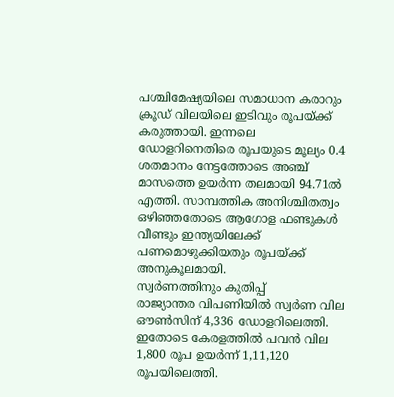പശ്ചിമേഷ്യയിലെ സമാധാന കരാറും ക്രൂഡ് വിലയിലെ ഇടിവും രൂപയ്ക്ക് കരുത്തായി. ഇന്നലെ ഡോളറിനെതിരെ രൂപയുടെ മൂല്യം 0.4 ശതമാനം നേട്ടത്തോടെ അഞ്ച് മാസത്തെ ഉയർന്ന തലമായി 94.71ൽ എത്തി. സാമ്പത്തിക അനിശ്ചിതത്വം ഒഴിഞ്ഞതോടെ ആഗോള ഫണ്ടുകൾ വീണ്ടും ഇന്ത്യയിലേക്ക് പണമൊഴുക്കിയതും രൂപയ്ക്ക് അനുകൂലമായി.
സ്വർണത്തിനും കുതിപ്പ്
രാജ്യാന്തര വിപണിയിൽ സ്വർണ വില ഔൺസിന് 4,336 ഡോളറിലെത്തി. ഇതോടെ കേരളത്തിൽ പവൻ വില 1,800 രൂപ ഉയർന്ന് 1,11,120 രൂപയിലെത്തി.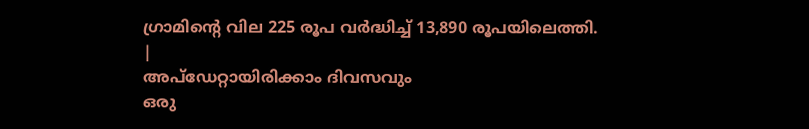ഗ്രാമിന്റെ വില 225 രൂപ വർദ്ധിച്ച് 13,890 രൂപയിലെത്തി.
|
അപ്ഡേറ്റായിരിക്കാം ദിവസവും
ഒരു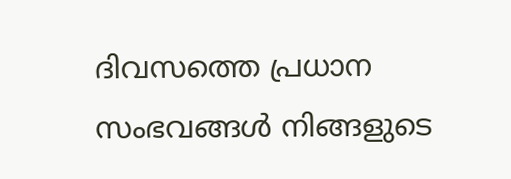ദിവസത്തെ പ്രധാന സംഭവങ്ങൾ നിങ്ങളുടെ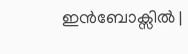ഇൻബോക്സിൽ |